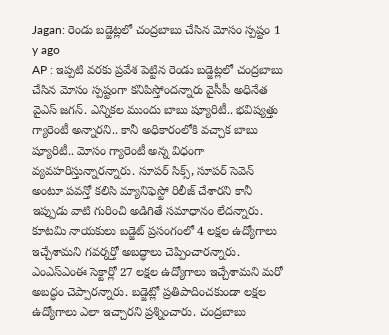Jagan: రెండు బడ్జెట్లలో చంద్రబాబు చేసిన మోసం స్పష్టం 1 y ago
AP : ఇప్పటి వరకు ప్రవేశ పెట్టిన రెండు బడ్జెట్లలో చంద్రబాబు చేసిన మోసం స్పష్టంగా కనిపిస్తోందన్నారు వైసీపీ అధినేత వైఎస్ జగన్. ఎన్నికల ముందు బాబు ష్యూరిటీ.. భవిష్యత్తు గ్యారెంటీ అన్నారని.. కానీ అధికారంలోకి వచ్చాక బాబు ష్యూరిటీ.. మోసం గ్యారెంటీ అన్న విధంగా వ్యవహరిస్తున్నారన్నారు. సూపర్ సిక్స్, సూపర్ సెవెన్ అంటూ పవన్తో కలిసి మ్యానిఫెస్టో రిలీజ్ చేశారని కానీ ఇప్పుడు వాటి గురించి అడిగితే సమాధానం లేదన్నారు.
కూటమి నాయకులు బడ్జెట్ ప్రసంగంలో 4 లక్షల ఉద్యోగాలు ఇచ్చేశామని గవర్నర్తో అబద్ధాలు చెప్పించారన్నారు. ఎంఎస్ఎంఈ సెక్టార్లో 27 లక్షల ఉద్యోగాలు ఇచ్చేశామని మరో అబద్ధం చెప్పారన్నారు. బడ్జెట్లో ప్రతిపాదించకుండా లక్షల ఉద్యోగాలు ఎలా ఇచ్చారని ప్రశ్నించారు. చంద్రబాబు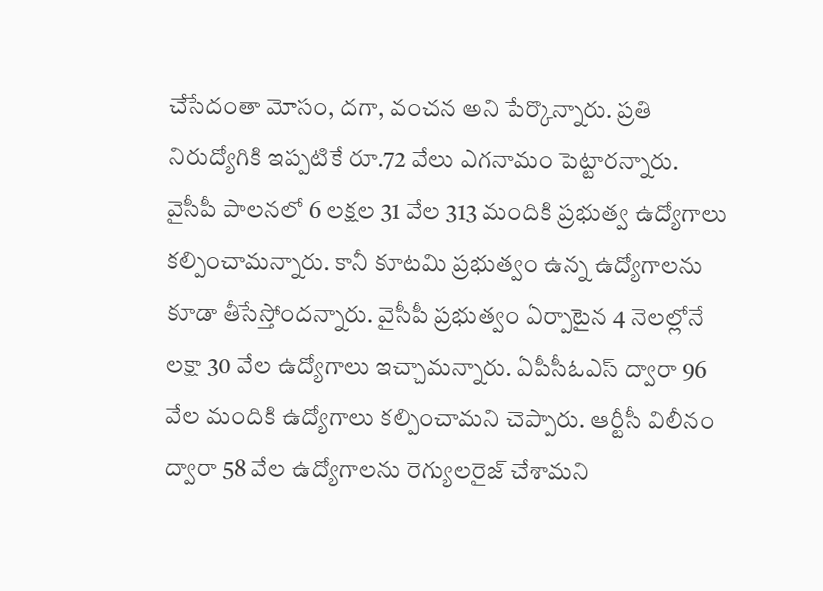చేసేదంతా మోసం, దగా, వంచన అని పేర్కొన్నారు. ప్రతి నిరుద్యోగికి ఇప్పటికే రూ.72 వేలు ఎగనామం పెట్టారన్నారు.
వైసీపీ పాలనలో 6 లక్షల 31 వేల 313 మందికి ప్రభుత్వ ఉద్యోగాలు కల్పించామన్నారు. కానీ కూటమి ప్రభుత్వం ఉన్న ఉద్యోగాలను కూడా తీసేస్తోందన్నారు. వైసీపీ ప్రభుత్వం ఏర్పాటైన 4 నెలల్లోనే లక్షా 30 వేల ఉద్యోగాలు ఇచ్చామన్నారు. ఏపీసీఓఎస్ ద్వారా 96 వేల మందికి ఉద్యోగాలు కల్పించామని చెప్పారు. ఆర్టీసీ విలీనం ద్వారా 58 వేల ఉద్యోగాలను రెగ్యులరైజ్ చేశామని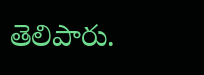తెలిపారు.